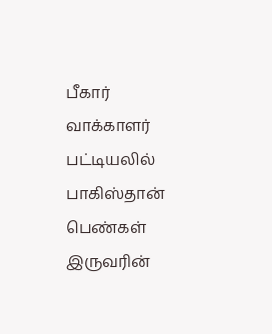பீகார் வாக்காளர் பட்டியலில் பாகிஸ்தான் பெண்கள் இருவரின்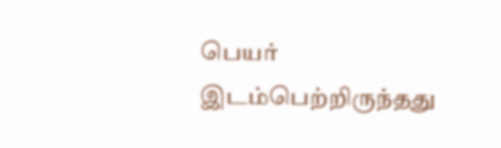பெயர் இடம்பெற்றிருந்தது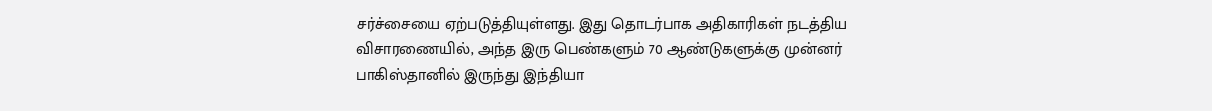சர்ச்சையை ஏற்படுத்தியுள்ளது. இது தொடர்பாக அதிகாரிகள் நடத்திய விசாரணையில், அந்த இரு பெண்களும் 70 ஆண்டுகளுக்கு முன்னர் பாகிஸ்தானில் இருந்து இந்தியா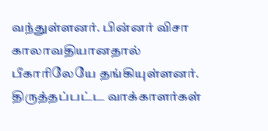வந்துள்ளனர். பின்னர் விசா காலாவதியானதால் பீகாரிலேயே தங்கியுள்ளனர். திருத்தப்பட்ட வாக்காளர்கள்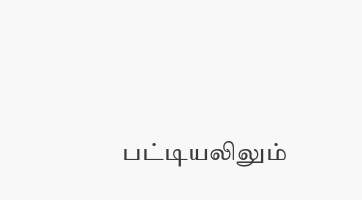பட்டியலிலும்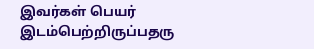இவர்கள் பெயர் இடம்பெற்றிருப்பதரு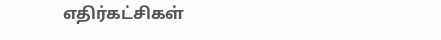எதிர்கட்சிகள்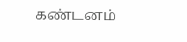கண்டனம்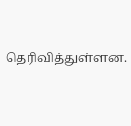தெரிவித்துள்ளன.